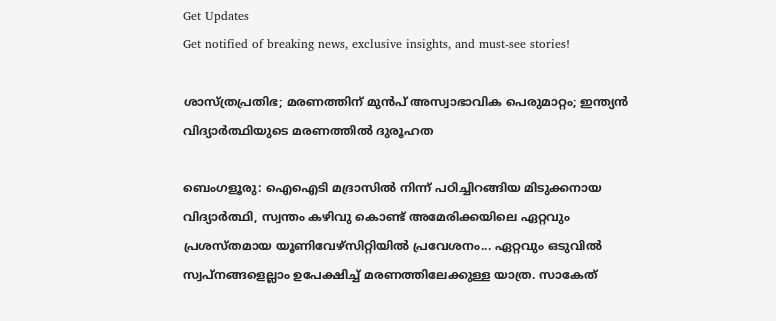Get Updates
Get notified of breaking news, exclusive insights, and must-see stories!

ശാസ്ത്രപ്രതിഭ; മരണത്തിന് മുന്‍പ് അസ്വാഭാവിക പെരുമാറ്റം; ഇന്ത്യന്‍ വിദ്യാര്‍ത്ഥിയുടെ മരണത്തില്‍ ദുരൂഹത

ബെംഗളൂരു: ഐഐടി മദ്രാസില്‍ നിന്ന് പഠിച്ചിറങ്ങിയ മിടുക്കനായ വിദ്യാര്‍ത്ഥി, സ്വന്തം കഴിവു കൊണ്ട് അമേരിക്കയിലെ ഏറ്റവും പ്രശസ്തമായ യൂണിവേഴ്‌സിറ്റിയില്‍ പ്രവേശനം... ഏറ്റവും ഒടുവില്‍ സ്വപ്‌നങ്ങളെല്ലാം ഉപേക്ഷിച്ച് മരണത്തിലേക്കുള്ള യാത്ര. സാകേത്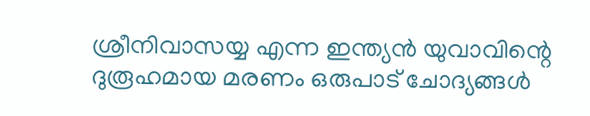ശ്രീനിവാസയ്യ എന്ന ഇന്ത്യന്‍ യുവാവിന്റെ ദുരൂഹമായ മരണം ഒരുപാട് ചോദ്യങ്ങള്‍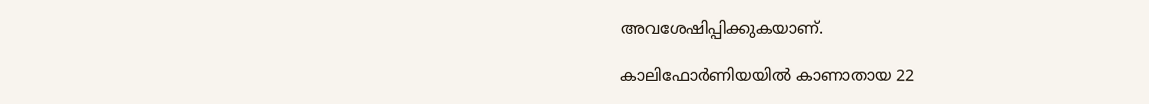അവശേഷിപ്പിക്കുകയാണ്.

കാലിഫോര്‍ണിയയില്‍ കാണാതായ 22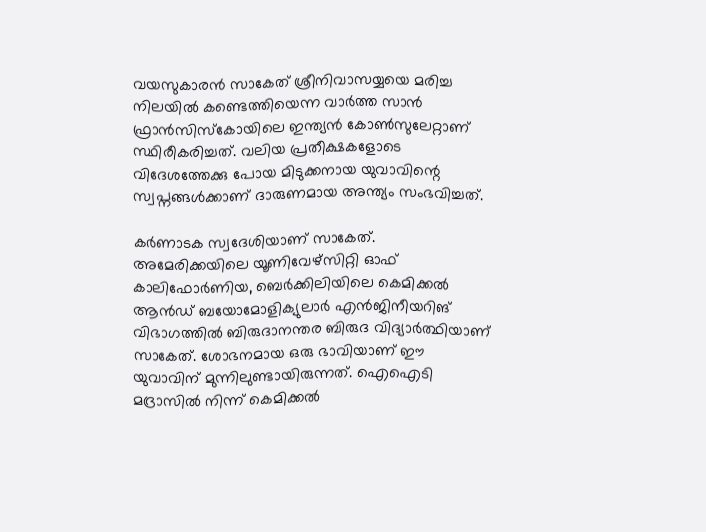വയസുകാരന്‍ സാകേത് ശ്രീനിവാസയ്യയെ മരിച്ച നിലയില്‍ കണ്ടെത്തിയെന്ന വാര്‍ത്ത സാന്‍ ഫ്രാന്‍സിസ്‌കോയിലെ ഇന്ത്യന്‍ കോണ്‍സുലേറ്റാണ് സ്ഥിരീകരിച്ചത്. വലിയ പ്രതീക്ഷകളോടെ വിദേശത്തേക്കു പോയ മിടുക്കനായ യുവാവിന്റെ സ്വപ്നങ്ങള്‍ക്കാണ് ദാരുണമായ അന്ത്യം സംഭവിച്ചത്.

കര്‍ണാടക സ്വദേശിയാണ് സാകേത്. അമേരിക്കയിലെ യൂണിവേഴ്‌സിറ്റി ഓഫ് കാലിഫോര്‍ണിയ, ബെര്‍ക്കിലിയിലെ കെമിക്കല്‍ ആന്‍ഡ് ബയോമോളിക്യുലാര്‍ എന്‍ജിനീയറിങ് വിഭാഗത്തില്‍ ബിരുദാനന്തര ബിരുദ വിദ്യാര്‍ത്ഥിയാണ് സാകേത്. ശോഭനമായ ഒരു ഭാവിയാണ് ഈ യുവാവിന് മുന്നിലുണ്ടായിരുന്നത്. ഐഐടി മദ്രാസില്‍ നിന്ന് കെമിക്കല്‍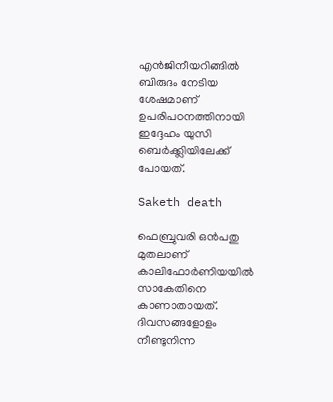എന്‍ജിനീയറിങ്ങില്‍ ബിരുദം നേടിയ ശേഷമാണ് ഉപരിപഠനത്തിനായി ഇദ്ദേഹം യുസി ബെര്‍ക്ക്ലിയിലേക്ക് പോയത്.

Saketh death

ഫെബ്രുവരി ഒന്‍പതു മുതലാണ് കാലിഫോര്‍ണിയയില്‍ സാകേതിനെ കാണാതായത്.
ദിവസങ്ങളോളം നീണ്ടുനിന്ന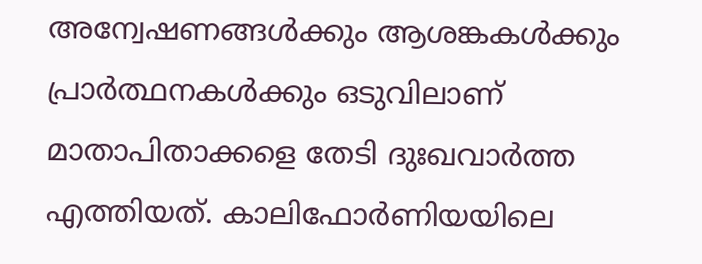അന്വേഷണങ്ങള്‍ക്കും ആശങ്കകള്‍ക്കും പ്രാര്‍ത്ഥനകള്‍ക്കും ഒടുവിലാണ് മാതാപിതാക്കളെ തേടി ദുഃഖവാര്‍ത്ത എത്തിയത്. കാലിഫോര്‍ണിയയിലെ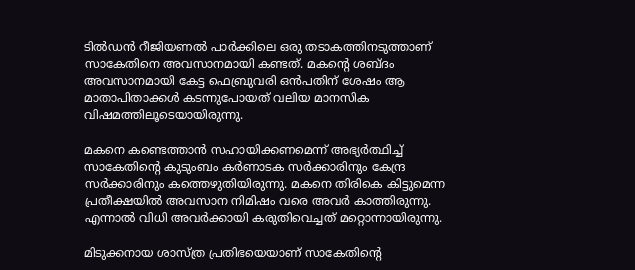ടില്‍ഡന്‍ റീജിയണല്‍ പാര്‍ക്കിലെ ഒരു തടാകത്തിനടുത്താണ് സാകേതിനെ അവസാനമായി കണ്ടത്. മകന്റെ ശബ്ദം അവസാനമായി കേട്ട ഫെബ്രുവരി ഒന്‍പതിന് ശേഷം ആ മാതാപിതാക്കള്‍ കടന്നുപോയത് വലിയ മാനസിക വിഷമത്തിലൂടെയായിരുന്നു.

മകനെ കണ്ടെത്താന്‍ സഹായിക്കണമെന്ന് അഭ്യര്‍ത്ഥിച്ച് സാകേതിന്റെ കുടുംബം കര്‍ണാടക സര്‍ക്കാരിനും കേന്ദ്ര സര്‍ക്കാരിനും കത്തെഴുതിയിരുന്നു. മകനെ തിരികെ കിട്ടുമെന്ന പ്രതീക്ഷയില്‍ അവസാന നിമിഷം വരെ അവര്‍ കാത്തിരുന്നു. എന്നാല്‍ വിധി അവര്‍ക്കായി കരുതിവെച്ചത് മറ്റൊന്നായിരുന്നു.

മിടുക്കനായ ശാസ്ത്ര പ്രതിഭയെയാണ് സാകേതിന്റെ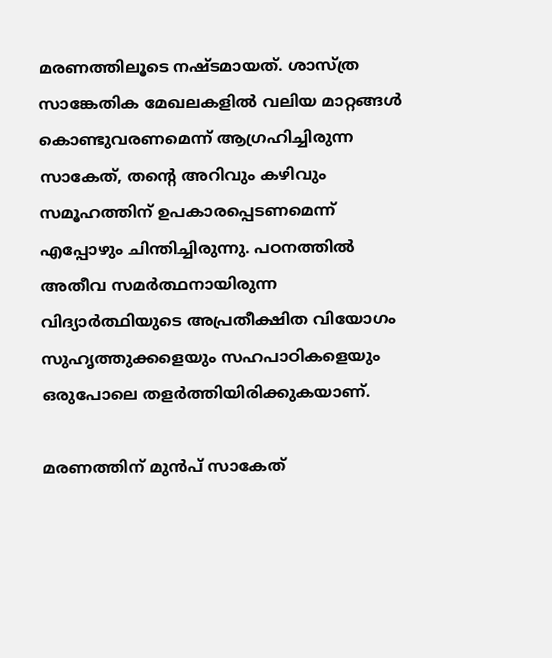മരണത്തിലൂടെ നഷ്ടമായത്. ശാസ്ത്ര സാങ്കേതിക മേഖലകളില്‍ വലിയ മാറ്റങ്ങള്‍ കൊണ്ടുവരണമെന്ന് ആഗ്രഹിച്ചിരുന്ന സാകേത്, തന്റെ അറിവും കഴിവും സമൂഹത്തിന് ഉപകാരപ്പെടണമെന്ന് എപ്പോഴും ചിന്തിച്ചിരുന്നു. പഠനത്തില്‍ അതീവ സമര്‍ത്ഥനായിരുന്ന വിദ്യാര്‍ത്ഥിയുടെ അപ്രതീക്ഷിത വിയോഗം സുഹൃത്തുക്കളെയും സഹപാഠികളെയും ഒരുപോലെ തളര്‍ത്തിയിരിക്കുകയാണ്.

മരണത്തിന് മുന്‍പ് സാകേത്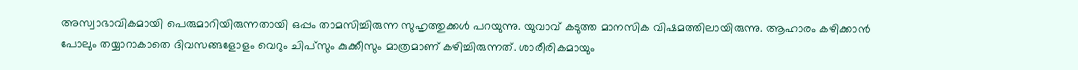അസ്വാഭാവികമായി പെരുമാറിയിരുന്നതായി ഒപ്പം താമസിച്ചിരുന്ന സുഹൃത്തുക്കള്‍ പറയുന്നു. യുവാവ് കടുത്ത മാനസിക വിഷമത്തിലായിരുന്നു. ആഹാരം കഴിക്കാന്‍ പോലും തയ്യാറാകാതെ ദിവസങ്ങളോളം വെറും ചിപ്സും കുക്കീസും മാത്രമാണ് കഴിച്ചിരുന്നത്. ശാരീരികമായും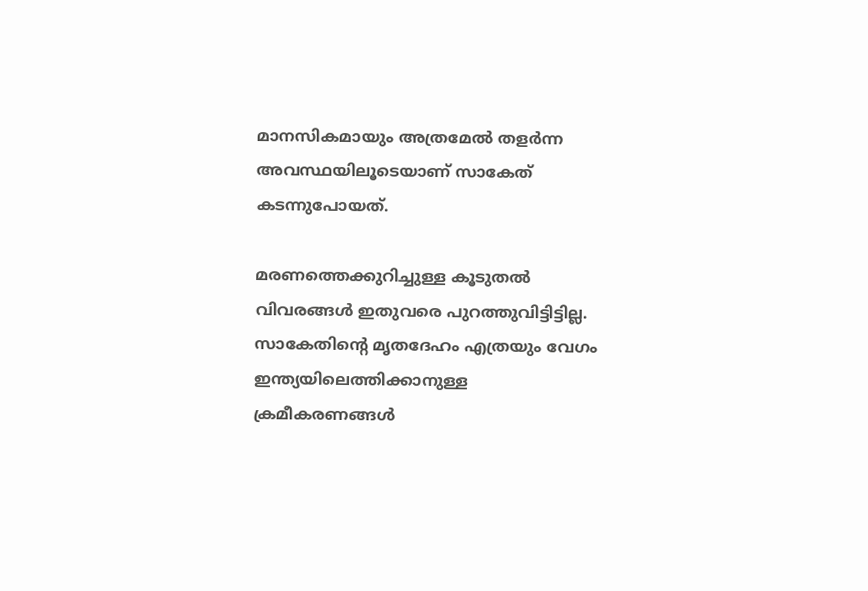മാനസികമായും അത്രമേല്‍ തളര്‍ന്ന അവസ്ഥയിലൂടെയാണ് സാകേത് കടന്നുപോയത്.

മരണത്തെക്കുറിച്ചുള്ള കൂടുതല്‍ വിവരങ്ങള്‍ ഇതുവരെ പുറത്തുവിട്ടിട്ടില്ല. സാകേതിന്റെ മൃതദേഹം എത്രയും വേഗം ഇന്ത്യയിലെത്തിക്കാനുള്ള ക്രമീകരണങ്ങള്‍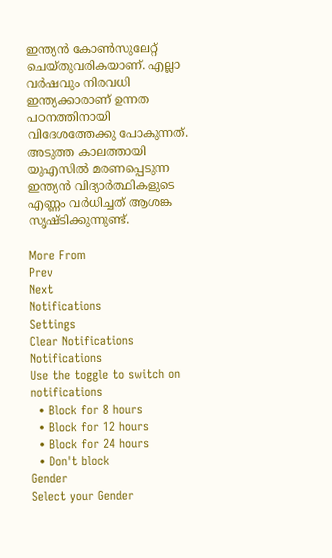ഇന്ത്യന്‍ കോണ്‍സുലേറ്റ് ചെയ്തുവരികയാണ്. എല്ലാ വര്‍ഷവും നിരവധി ഇന്ത്യക്കാരാണ് ഉന്നത പഠനത്തിനായി വിദേശത്തേക്കു പോകുന്നത്. അടുത്ത കാലത്തായി യുഎസില്‍ മരണപ്പെടുന്ന ഇന്ത്യന്‍ വിദ്യാര്‍ത്ഥികളുടെ എണ്ണം വര്‍ധിച്ചത് ആശങ്ക സൃഷ്ടിക്കുന്നുണ്ട്.

More From
Prev
Next
Notifications
Settings
Clear Notifications
Notifications
Use the toggle to switch on notifications
  • Block for 8 hours
  • Block for 12 hours
  • Block for 24 hours
  • Don't block
Gender
Select your Gender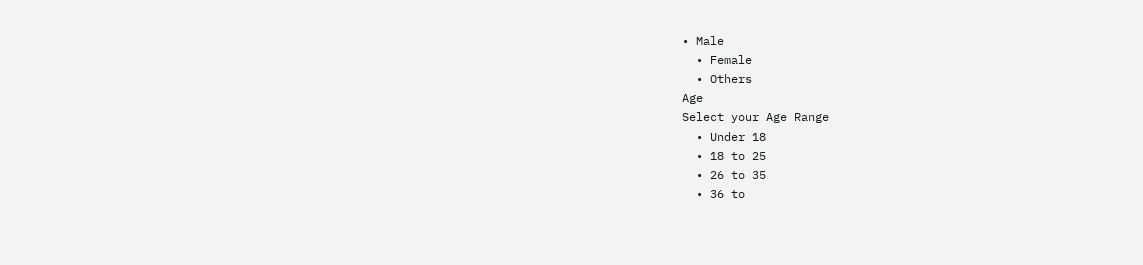• Male
  • Female
  • Others
Age
Select your Age Range
  • Under 18
  • 18 to 25
  • 26 to 35
  • 36 to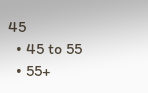45
  • 45 to 55
  • 55+